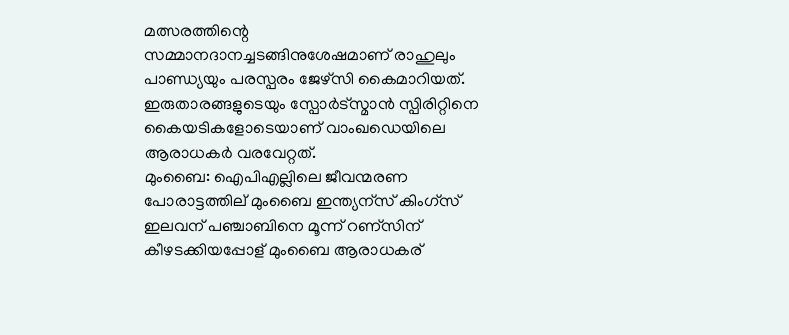മത്സരത്തിന്റെ സമ്മാനദാനച്ചടങ്ങിനുശേഷമാണ് രാഹുലും പാണ്ഡ്യയും പരസ്പരം ജേഴ്സി കൈമാറിയത്. ഇരുതാരങ്ങളുടെയും സ്പോര്‍ട്സ്മാന്‍ സ്പിരിറ്റിനെ കൈയടികളോടെയാണ് വാംഖഡെയിലെ ആരാധകര്‍ വരവേറ്റത്.
മുംബൈ: ഐപിഎല്ലിലെ ജീവന്മരണ പോരാട്ടത്തില് മുംബൈ ഇന്ത്യന്സ് കിംഗ്സ് ഇലവന് പഞ്ചാബിനെ മൂന്ന് റണ്സിന് കീഴടക്കിയപ്പോള് മുംബൈ ആരാധകര്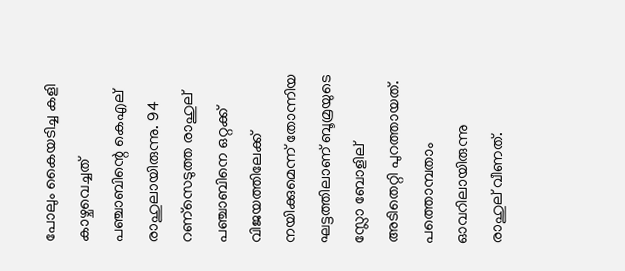പോലും കൈയടിച്ച കളി കാഴ്ചവെച്ചത് പഞ്ചാബിന്റെ കെഎല് രാഹുലായിരുന്നു. 94 റണ്സെടുത്ത രാഹുല് പഞ്ചാബിനെ ഒറ്റക്ക് വിജയത്തിലേക്ക് നയിക്കുമെന്ന് തോന്നിയ ഘട്ടത്തിലാണ് ബൂമ്രയുടെ സ്ലോ ബോളില് അടിതെറ്റി പുറത്തായത്. പത്തൊമ്പതാം ഓവറിലായിരുന്നു രാഹുല് വീണത്.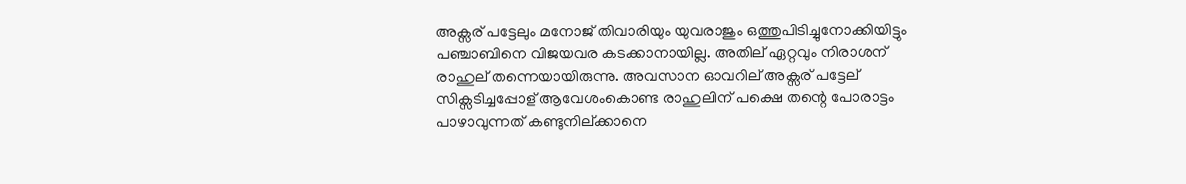അക്സര് പട്ടേലും മനോജ് തിവാരിയും യുവരാജും ഒത്തുപിടിച്ചുനോക്കിയിട്ടും പഞ്ചാബിനെ വിജയവര കടക്കാനായില്ല. അതില് ഏറ്റവും നിരാശന് രാഹുല് തന്നെയായിരുന്നു. അവസാന ഓവറില് അക്സര് പട്ടേല് സിക്സടിച്ചപ്പോള് ആവേശംകൊണ്ട രാഹുലിന് പക്ഷെ തന്റെ പോരാട്ടം പാഴാവുന്നത് കണ്ടുനില്ക്കാനെ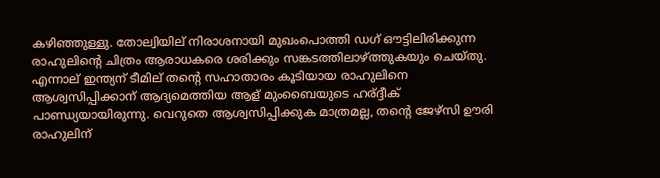കഴിഞ്ഞുള്ളു. തോല്വിയില് നിരാശനായി മുഖംപൊത്തി ഡഗ് ഔട്ടിലിരിക്കുന്ന രാഹുലിന്റെ ചിത്രം ആരാധകരെ ശരിക്കും സങ്കടത്തിലാഴ്ത്തുകയും ചെയ്തു. എന്നാല് ഇന്ത്യന് ടീമില് തന്റെ സഹാതാരം കൂടിയായ രാഹുലിനെ ആശ്വസിപ്പിക്കാന് ആദ്യമെത്തിയ ആള് മുംബൈയുടെ ഹര്ദ്ദീക് പാണ്ഡ്യയായിരുന്നു. വെറുതെ ആശ്വസിപ്പിക്കുക മാത്രമല്ല, തന്റെ ജേഴ്സി ഊരി രാഹുലിന്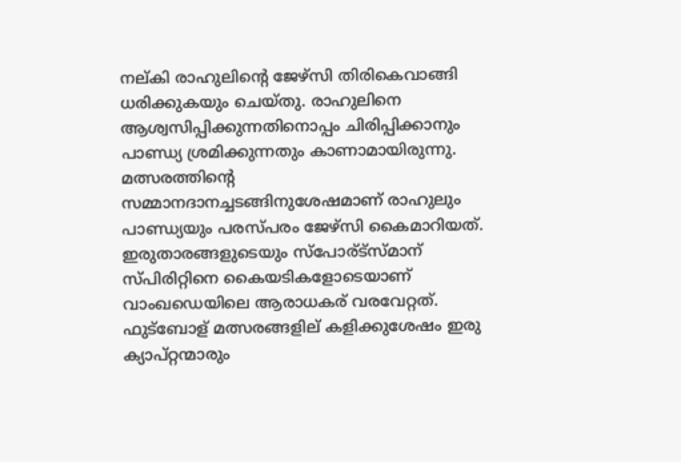നല്കി രാഹുലിന്റെ ജേഴ്സി തിരികെവാങ്ങി ധരിക്കുകയും ചെയ്തു. രാഹുലിനെ ആശ്വസിപ്പിക്കുന്നതിനൊപ്പം ചിരിപ്പിക്കാനും പാണ്ഡ്യ ശ്രമിക്കുന്നതും കാണാമായിരുന്നു.
മത്സരത്തിന്റെ സമ്മാനദാനച്ചടങ്ങിനുശേഷമാണ് രാഹുലും പാണ്ഡ്യയും പരസ്പരം ജേഴ്സി കൈമാറിയത്. ഇരുതാരങ്ങളുടെയും സ്പോര്ട്സ്മാന് സ്പിരിറ്റിനെ കൈയടികളോടെയാണ് വാംഖഡെയിലെ ആരാധകര് വരവേറ്റത്. ഫുട്ബോള് മത്സരങ്ങളില് കളിക്കുശേഷം ഇരു ക്യാപ്റ്റന്മാരും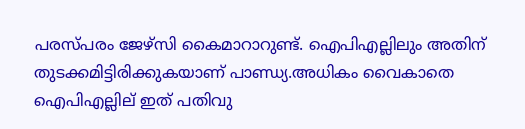പരസ്പരം ജേഴ്സി കൈമാറാറുണ്ട്. ഐപിഎല്ലിലും അതിന് തുടക്കമിട്ടിരിക്കുകയാണ് പാണ്ഡ്യ.അധികം വൈകാതെ ഐപിഎല്ലില് ഇത് പതിവു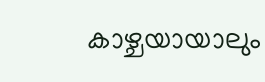കാഴ്ചയായാലും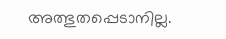അത്ഭുതപ്പെടാനില്ല.